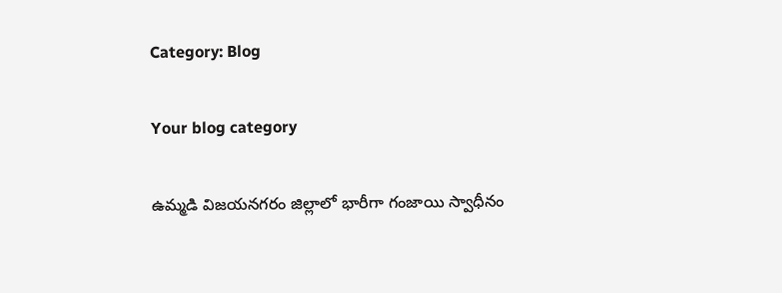Category: Blog

Your blog category

ఉమ్మడి విజయనగరం జిల్లాలో భారీగా గంజాయి స్వాధీనం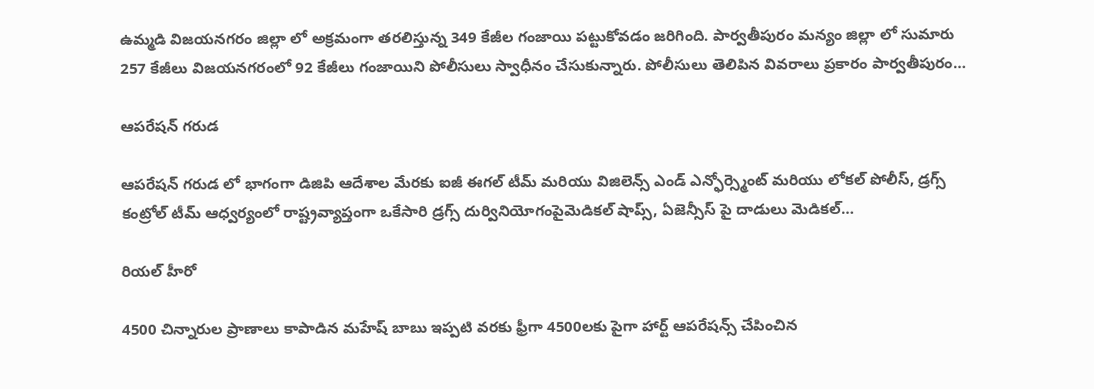ఉమ్మడి విజయనగరం జిల్లా లో అక్రమంగా తరలిస్తున్న 349 కేజీల గంజాయి పట్టుకోవడం జరిగింది. పార్వతీపురం మన్యం జిల్లా లో సుమారు 257 కేజీలు విజయనగరంలో 92 కేజీలు గంజాయిని పోలీసులు స్వాధీనం చేసుకున్నారు. పోలీసులు తెలిపిన వివరాలు ప్రకారం పార్వతీపురం…

ఆపరేషన్ గరుడ

ఆపరేషన్ గరుడ లో భాగంగా డిజిపి ఆదేశాల మేరకు ఐజీ ఈగల్ టీమ్ మరియు విజిలెన్స్ ఎండ్ ఎన్ఫోర్స్మెంట్ మరియు లోకల్ పోలీస్, డ్రగ్స్ కంట్రోల్ టీమ్ ఆధ్వర్యంలో రాష్ట్రవ్యాప్తంగా ఒకేసారి డ్రగ్స్ దుర్వినియోగంపైమెడికల్ షాప్స్, ఏజెన్సీస్ పై దాడులు మెడికల్…

రియల్ హీరో

4500 చిన్నారుల ప్రాణాలు కాపాడిన మహేష్ బాబు ఇప్పటి వరకు ఫ్రీగా 4500లకు పైగా హార్ట్ ఆపరేషన్స్ చేపించిన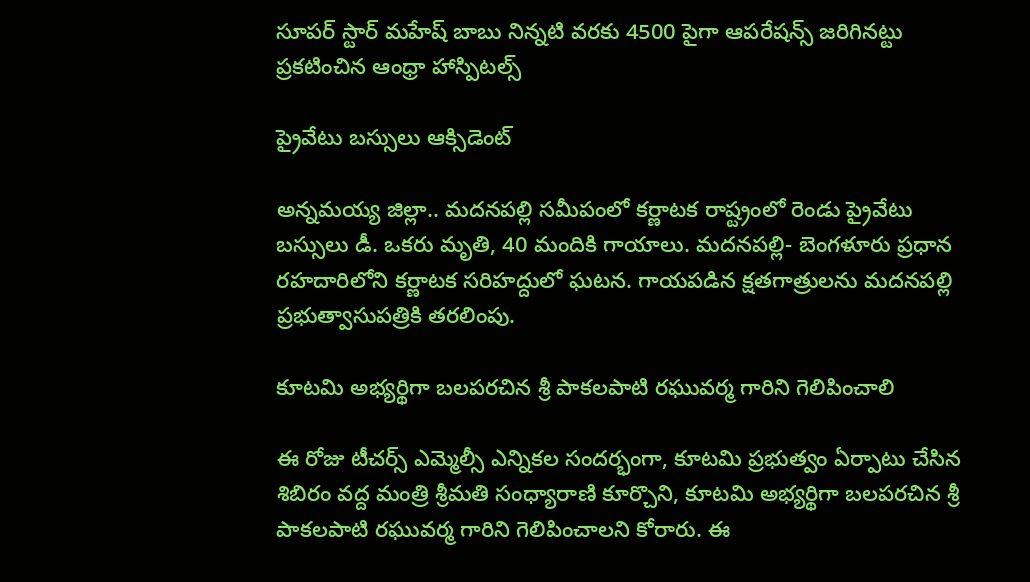సూపర్ స్టార్ మహేష్ బాబు నిన్నటి వరకు 4500 పైగా ఆపరేషన్స్ జరిగినట్టు ప్రకటించిన ఆంధ్రా హాస్పిటల్స్

ప్రైవేటు బస్సులు ఆక్సిడెంట్

అన్నమయ్య జిల్లా.. మదనపల్లి సమీపంలో కర్ణాటక రాష్ట్రంలో రెండు ప్రైవేటు బస్సులు డీ. ఒకరు మృతి, 40 మందికి గాయాలు. మదనపల్లి- బెంగళూరు ప్రధాన రహదారిలోని కర్ణాటక సరిహద్దులో ఘటన. గాయపడిన క్షతగాత్రులను మదనపల్లి ప్రభుత్వాసుపత్రికి తరలింపు.

కూటమి అభ్యర్థిగా బలపరచిన శ్రీ పాకలపాటి రఘువర్మ గారిని గెలిపించాలి

ఈ రోజు టీచర్స్ ఎమ్మెల్సీ ఎన్నికల సందర్భంగా, కూటమి ప్రభుత్వం ఏర్పాటు చేసిన శిబిరం వద్ద మంత్రి శ్రీమతి సంధ్యారాణి కూర్చొని, కూటమి అభ్యర్థిగా బలపరచిన శ్రీ పాకలపాటి రఘువర్మ గారిని గెలిపించాలని కోరారు. ఈ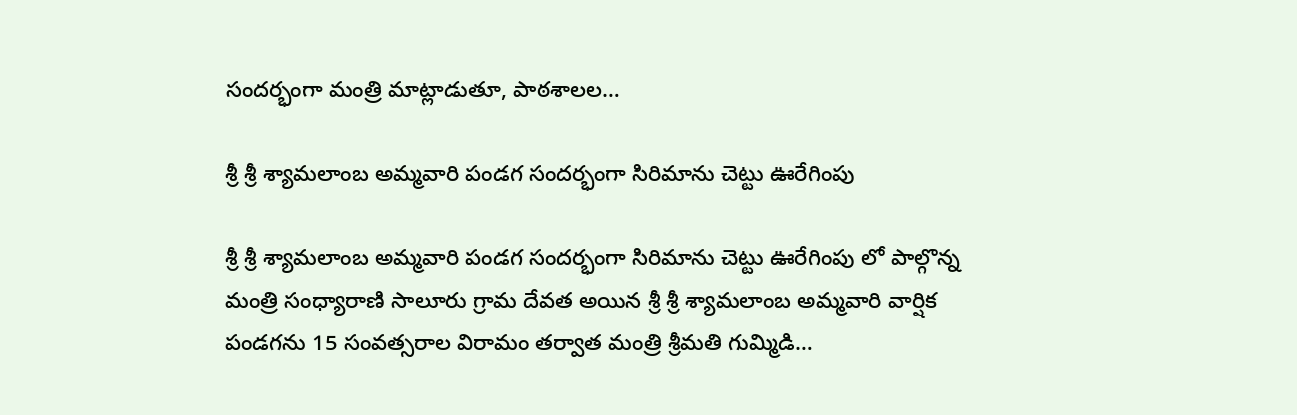సందర్భంగా మంత్రి మాట్లాడుతూ, పాఠశాలల…

శ్రీ శ్రీ శ్యామలాంబ అమ్మవారి పండగ సందర్భంగా సిరిమాను చెట్టు ఊరేగింపు

శ్రీ శ్రీ శ్యామలాంబ అమ్మవారి పండగ సందర్భంగా సిరిమాను చెట్టు ఊరేగింపు లో పాల్గొన్న మంత్రి సంధ్యారాణి సాలూరు గ్రామ దేవత అయిన శ్రీ శ్రీ శ్యామలాంబ అమ్మవారి వార్షిక పండగను 15 సంవత్సరాల విరామం తర్వాత మంత్రి శ్రీమతి గుమ్మిడి…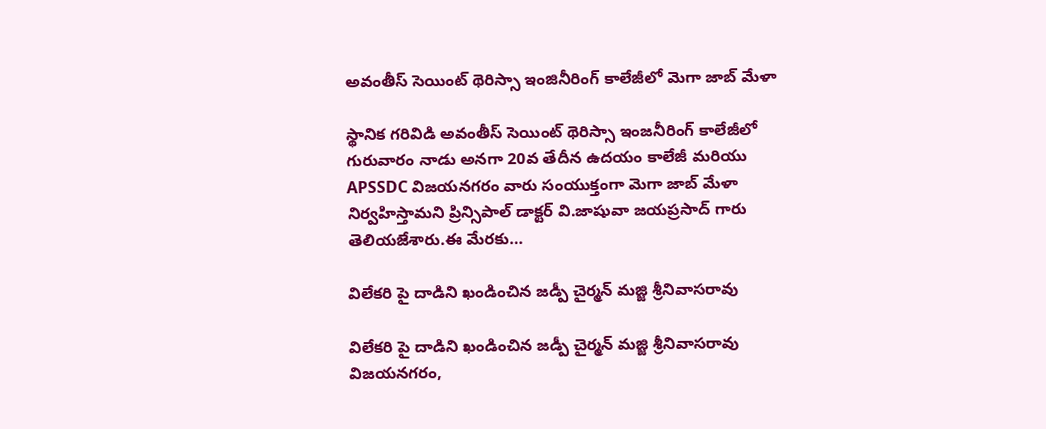అవంతీస్ సెయింట్ థెరిస్సా ఇంజినీరింగ్ కాలేజీలో మెగా జాబ్ మేళా

స్థానిక గరివిడి అవంతీస్ సెయింట్ థెరిస్సా ఇంజనీరింగ్ కాలేజీలో గురువారం నాడు అనగా 20వ తేదీన ఉదయం కాలేజీ మరియు APSSDC విజయనగరం వారు సంయుక్తంగా మెగా జాబ్ మేళా నిర్వహిస్తామని ప్రిన్సిపాల్ డాక్టర్ వి.జాషువా జయప్రసాద్ గారు తెలియజేశారు.ఈ మేరకు…

విలేకరి పై దాడిని ఖండించిన జడ్పీ చైర్మన్ మజ్జి శ్రీనివాసరావు

విలేకరి పై దాడిని ఖండించిన జడ్పీ చైర్మన్ మజ్జి శ్రీనివాసరావు విజయనగరం,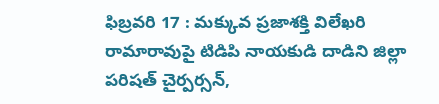ఫిబ్రవరి 17 : మక్కువ ప్రజాశక్తి విలేఖరి రామారావుపై టిడిపి నాయకుడి దాడిని జిల్లా పరిషత్ చైర్పర్సన్,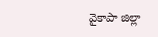వైకాపా జిల్లా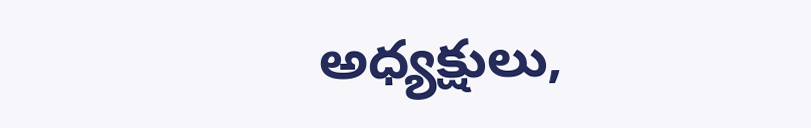అధ్యక్షులు,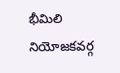భీమిలి నియోజకవర్గ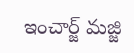ఇంచార్జ్ మజ్జి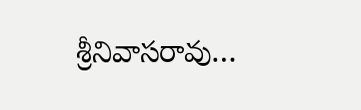శ్రీనివాసరావు…